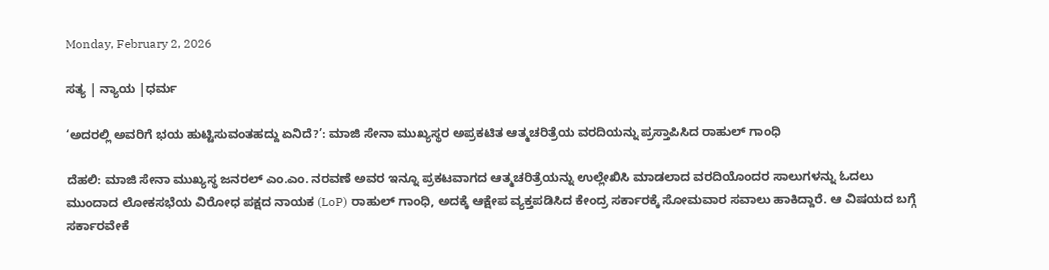Monday, February 2, 2026

ಸತ್ಯ | ನ್ಯಾಯ |ಧರ್ಮ

‘ಅದರಲ್ಲಿ ಅವರಿಗೆ ಭಯ ಹುಟ್ಟಿಸುವಂತಹದ್ದು ಏನಿದೆ?’: ಮಾಜಿ ಸೇನಾ ಮುಖ್ಯಸ್ಥರ ಅಪ್ರಕಟಿತ ಆತ್ಮಚರಿತ್ರೆಯ ವರದಿಯನ್ನು ಪ್ರಸ್ತಾಪಿಸಿದ ರಾಹುಲ್ ಗಾಂಧಿ

ದೆಹಲಿ: ಮಾಜಿ ಸೇನಾ ಮುಖ್ಯಸ್ಥ ಜನರಲ್ ಎಂ.ಎಂ. ನರವಣೆ ಅವರ ಇನ್ನೂ ಪ್ರಕಟವಾಗದ ಆತ್ಮಚರಿತ್ರೆಯನ್ನು ಉಲ್ಲೇಖಿಸಿ ಮಾಡಲಾದ ವರದಿಯೊಂದರ ಸಾಲುಗಳನ್ನು ಓದಲು ಮುಂದಾದ ಲೋಕಸಭೆಯ ವಿರೋಧ ಪಕ್ಷದ ನಾಯಕ (LoP) ರಾಹುಲ್ ಗಾಂಧಿ, ಅದಕ್ಕೆ ಆಕ್ಷೇಪ ವ್ಯಕ್ತಪಡಿಸಿದ ಕೇಂದ್ರ ಸರ್ಕಾರಕ್ಕೆ ಸೋಮವಾರ ಸವಾಲು ಹಾಕಿದ್ದಾರೆ. ಆ ವಿಷಯದ ಬಗ್ಗೆ ಸರ್ಕಾರವೇಕೆ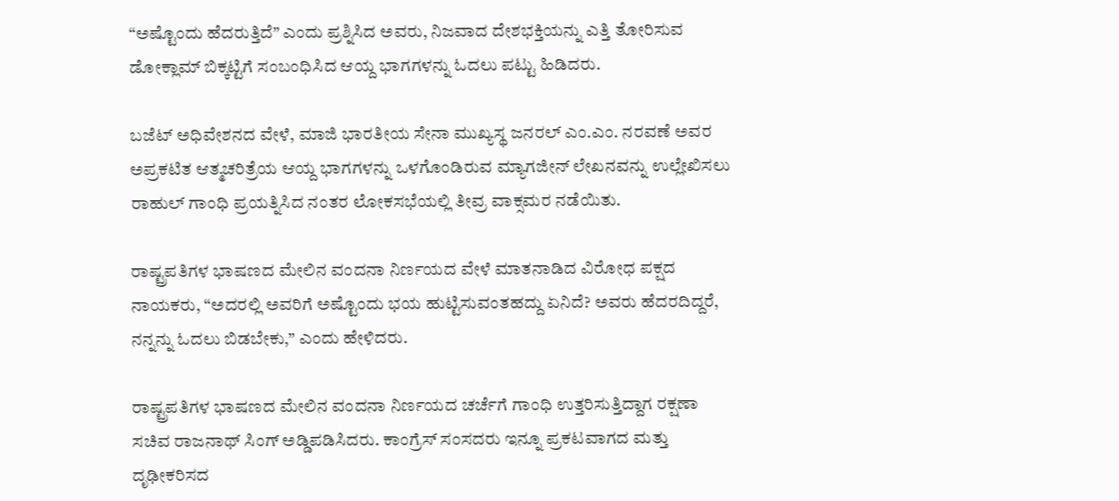“ಅಷ್ಟೊಂದು ಹೆದರುತ್ತಿದೆ” ಎಂದು ಪ್ರಶ್ನಿಸಿದ ಅವರು, ನಿಜವಾದ ದೇಶಭಕ್ತಿಯನ್ನು ಎತ್ತಿ ತೋರಿಸುವ ಡೋಕ್ಲಾಮ್ ಬಿಕ್ಕಟ್ಟಿಗೆ ಸಂಬಂಧಿಸಿದ ಆಯ್ದ ಭಾಗಗಳನ್ನು ಓದಲು ಪಟ್ಟು ಹಿಡಿದರು.

ಬಜೆಟ್ ಅಧಿವೇಶನದ ವೇಳೆ, ಮಾಜಿ ಭಾರತೀಯ ಸೇನಾ ಮುಖ್ಯಸ್ಥ ಜನರಲ್ ಎಂ.ಎಂ. ನರವಣೆ ಅವರ ಅಪ್ರಕಟಿತ ಆತ್ಮಚರಿತ್ರೆಯ ಆಯ್ದ ಭಾಗಗಳನ್ನು ಒಳಗೊಂಡಿರುವ ಮ್ಯಾಗಜೀನ್ ಲೇಖನವನ್ನು ಉಲ್ಲೇಖಿಸಲು ರಾಹುಲ್ ಗಾಂಧಿ ಪ್ರಯತ್ನಿಸಿದ ನಂತರ ಲೋಕಸಭೆಯಲ್ಲಿ ತೀವ್ರ ವಾಕ್ಸಮರ ನಡೆಯಿತು.

ರಾಷ್ಟ್ರಪತಿಗಳ ಭಾಷಣದ ಮೇಲಿನ ವಂದನಾ ನಿರ್ಣಯದ ವೇಳೆ ಮಾತನಾಡಿದ ವಿರೋಧ ಪಕ್ಷದ ನಾಯಕರು, “ಅದರಲ್ಲಿ ಅವರಿಗೆ ಅಷ್ಟೊಂದು ಭಯ ಹುಟ್ಟಿಸುವಂತಹದ್ದು ಏನಿದೆ? ಅವರು ಹೆದರದಿದ್ದರೆ, ನನ್ನನ್ನು ಓದಲು ಬಿಡಬೇಕು,” ಎಂದು ಹೇಳಿದರು.

ರಾಷ್ಟ್ರಪತಿಗಳ ಭಾಷಣದ ಮೇಲಿನ ವಂದನಾ ನಿರ್ಣಯದ ಚರ್ಚೆಗೆ ಗಾಂಧಿ ಉತ್ತರಿಸುತ್ತಿದ್ದಾಗ ರಕ್ಷಣಾ ಸಚಿವ ರಾಜನಾಥ್ ಸಿಂಗ್ ಅಡ್ಡಿಪಡಿಸಿದರು. ಕಾಂಗ್ರೆಸ್ ಸಂಸದರು ಇನ್ನೂ ಪ್ರಕಟವಾಗದ ಮತ್ತು ದೃಢೀಕರಿಸದ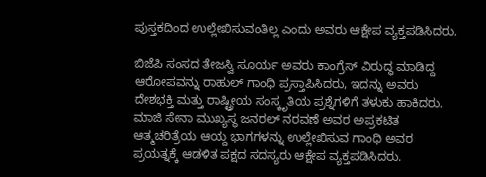ಪುಸ್ತಕದಿಂದ ಉಲ್ಲೇಖಿಸುವಂತಿಲ್ಲ ಎಂದು ಅವರು ಆಕ್ಷೇಪ ವ್ಯಕ್ತಪಡಿಸಿದರು.

ಬಿಜೆಪಿ ಸಂಸದ ತೇಜಸ್ವಿ ಸೂರ್ಯ ಅವರು ಕಾಂಗ್ರೆಸ್ ವಿರುದ್ಧ ಮಾಡಿದ್ದ ಆರೋಪವನ್ನು ರಾಹುಲ್ ಗಾಂಧಿ ಪ್ರಸ್ತಾಪಿಸಿದರು, ಇದನ್ನು ಅವರು ದೇಶಭಕ್ತಿ ಮತ್ತು ರಾಷ್ಟ್ರೀಯ ಸಂಸ್ಕೃತಿಯ ಪ್ರಶ್ನೆಗಳಿಗೆ ತಳುಕು ಹಾಕಿದರು. ಮಾಜಿ ಸೇನಾ ಮುಖ್ಯಸ್ಥ ಜನರಲ್ ನರವಣೆ ಅವರ ಅಪ್ರಕಟಿತ ಆತ್ಮಚರಿತ್ರೆಯ ಆಯ್ದ ಭಾಗಗಳನ್ನು ಉಲ್ಲೇಖಿಸುವ ಗಾಂಧಿ ಅವರ ಪ್ರಯತ್ನಕ್ಕೆ ಆಡಳಿತ ಪಕ್ಷದ ಸದಸ್ಯರು ಆಕ್ಷೇಪ ವ್ಯಕ್ತಪಡಿಸಿದರು.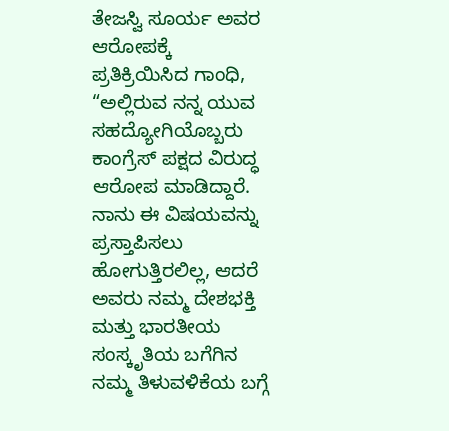ತೇಜಸ್ವಿ ಸೂರ್ಯ ಅವರ ಆರೋಪಕ್ಕೆ ಪ್ರತಿಕ್ರಿಯಿಸಿದ ಗಾಂಧಿ, “ಅಲ್ಲಿರುವ ನನ್ನ ಯುವ ಸಹದ್ಯೋಗಿಯೊಬ್ಬರು ಕಾಂಗ್ರೆಸ್ ಪಕ್ಷದ ವಿರುದ್ಧ ಆರೋಪ ಮಾಡಿದ್ದಾರೆ. ನಾನು ಈ ವಿಷಯವನ್ನು ಪ್ರಸ್ತಾಪಿಸಲು ಹೋಗುತ್ತಿರಲಿಲ್ಲ, ಆದರೆ ಅವರು ನಮ್ಮ ದೇಶಭಕ್ತಿ ಮತ್ತು ಭಾರತೀಯ ಸಂಸ್ಕೃತಿಯ ಬಗೆಗಿನ ನಮ್ಮ ತಿಳುವಳಿಕೆಯ ಬಗ್ಗೆ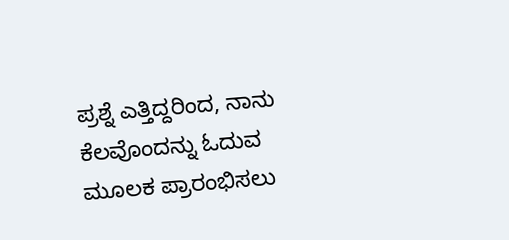ಪ್ರಶ್ನೆ ಎತ್ತಿದ್ದರಿಂದ, ನಾನು ಕೆಲವೊಂದನ್ನು ಓದುವ ಮೂಲಕ ಪ್ರಾರಂಭಿಸಲು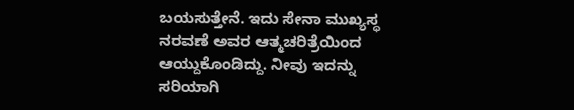ಬಯಸುತ್ತೇನೆ. ಇದು ಸೇನಾ ಮುಖ್ಯಸ್ಥ ನರವಣೆ ಅವರ ಆತ್ಮಚರಿತ್ರೆಯಿಂದ ಆಯ್ದುಕೊಂಡಿದ್ದು. ನೀವು ಇದನ್ನು ಸರಿಯಾಗಿ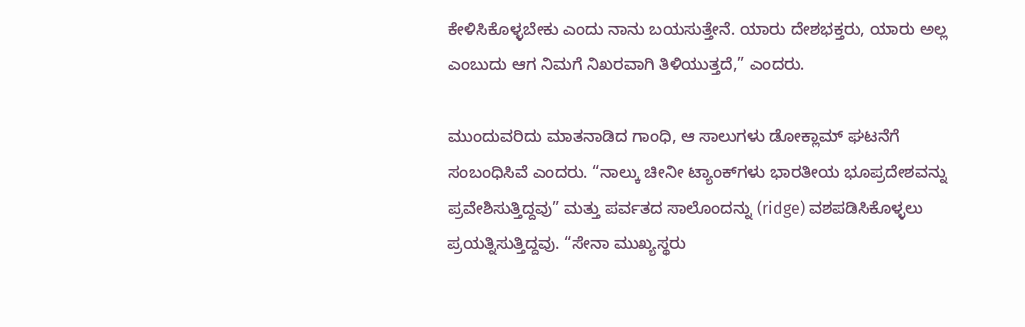ಕೇಳಿಸಿಕೊಳ್ಳಬೇಕು ಎಂದು ನಾನು ಬಯಸುತ್ತೇನೆ. ಯಾರು ದೇಶಭಕ್ತರು, ಯಾರು ಅಲ್ಲ ಎಂಬುದು ಆಗ ನಿಮಗೆ ನಿಖರವಾಗಿ ತಿಳಿಯುತ್ತದೆ,” ಎಂದರು.

ಮುಂದುವರಿದು ಮಾತನಾಡಿದ ಗಾಂಧಿ, ಆ ಸಾಲುಗಳು ಡೋಕ್ಲಾಮ್ ಘಟನೆಗೆ ಸಂಬಂಧಿಸಿವೆ ಎಂದರು. “ನಾಲ್ಕು ಚೀನೀ ಟ್ಯಾಂಕ್‌ಗಳು ಭಾರತೀಯ ಭೂಪ್ರದೇಶವನ್ನು ಪ್ರವೇಶಿಸುತ್ತಿದ್ದವು” ಮತ್ತು ಪರ್ವತದ ಸಾಲೊಂದನ್ನು (ridge) ವಶಪಡಿಸಿಕೊಳ್ಳಲು ಪ್ರಯತ್ನಿಸುತ್ತಿದ್ದವು. “ಸೇನಾ ಮುಖ್ಯಸ್ಥರು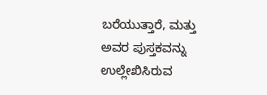ಬರೆಯುತ್ತಾರೆ, ಮತ್ತು ಅವರ ಪುಸ್ತಕವನ್ನು ಉಲ್ಲೇಖಿಸಿರುವ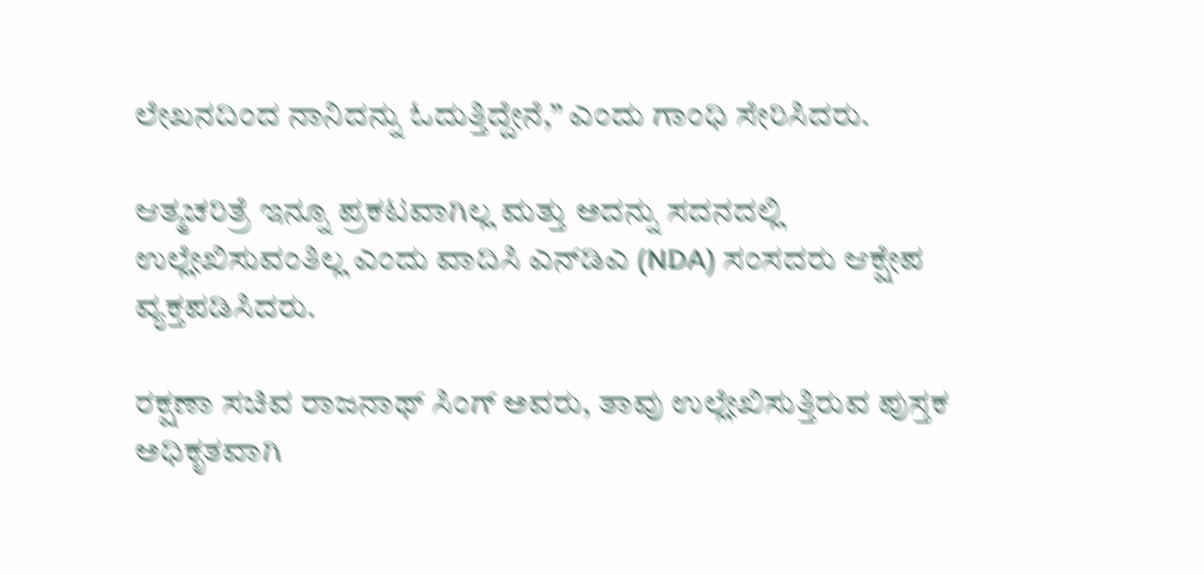ಲೇಖನದಿಂದ ನಾನಿದನ್ನು ಓದುತ್ತಿದ್ದೇನೆ,” ಎಂದು ಗಾಂಧಿ ಸೇರಿಸಿದರು.

ಆತ್ಮಚರಿತ್ರೆ ಇನ್ನೂ ಪ್ರಕಟವಾಗಿಲ್ಲ ಮತ್ತು ಅದನ್ನು ಸದನದಲ್ಲಿ ಉಲ್ಲೇಖಿಸುವಂತಿಲ್ಲ ಎಂದು ವಾದಿಸಿ ಎನ್‌ಡಿಎ (NDA) ಸಂಸದರು ಆಕ್ಷೇಪ ವ್ಯಕ್ತಪಡಿಸಿದರು.

ರಕ್ಷಣಾ ಸಚಿವ ರಾಜನಾಥ್ ಸಿಂಗ್ ಅವರು, ತಾವು ಉಲ್ಲೇಖಿಸುತ್ತಿರುವ ಪುಸ್ತಕ ಅಧಿಕೃತವಾಗಿ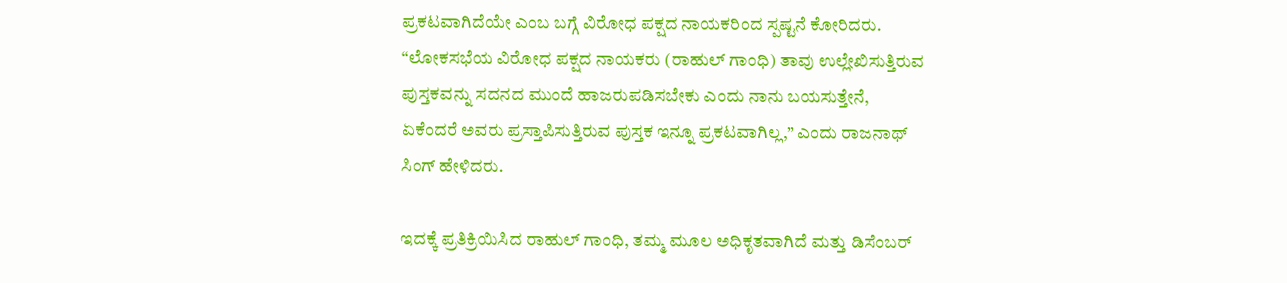ಪ್ರಕಟವಾಗಿದೆಯೇ ಎಂಬ ಬಗ್ಗೆ ವಿರೋಧ ಪಕ್ಷದ ನಾಯಕರಿಂದ ಸ್ಪಷ್ಟನೆ ಕೋರಿದರು. “ಲೋಕಸಭೆಯ ವಿರೋಧ ಪಕ್ಷದ ನಾಯಕರು (ರಾಹುಲ್ ಗಾಂಧಿ) ತಾವು ಉಲ್ಲೇಖಿಸುತ್ತಿರುವ ಪುಸ್ತಕವನ್ನು ಸದನದ ಮುಂದೆ ಹಾಜರುಪಡಿಸಬೇಕು ಎಂದು ನಾನು ಬಯಸುತ್ತೇನೆ, ಏಕೆಂದರೆ ಅವರು ಪ್ರಸ್ತಾಪಿಸುತ್ತಿರುವ ಪುಸ್ತಕ ಇನ್ನೂ ಪ್ರಕಟವಾಗಿಲ್ಲ,” ಎಂದು ರಾಜನಾಥ್ ಸಿಂಗ್ ಹೇಳಿದರು.

ಇದಕ್ಕೆ ಪ್ರತಿಕ್ರಿಯಿಸಿದ ರಾಹುಲ್ ಗಾಂಧಿ, ತಮ್ಮ ಮೂಲ ಅಧಿಕೃತವಾಗಿದೆ ಮತ್ತು ಡಿಸೆಂಬರ್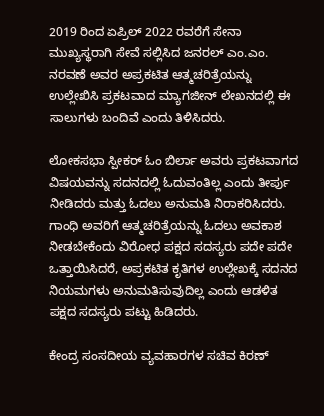2019 ರಿಂದ ಏಪ್ರಿಲ್ 2022 ರವರೆಗೆ ಸೇನಾ ಮುಖ್ಯಸ್ಥರಾಗಿ ಸೇವೆ ಸಲ್ಲಿಸಿದ ಜನರಲ್ ಎಂ.ಎಂ. ನರವಣೆ ಅವರ ಅಪ್ರಕಟಿತ ಆತ್ಮಚರಿತ್ರೆಯನ್ನು ಉಲ್ಲೇಖಿಸಿ ಪ್ರಕಟವಾದ ಮ್ಯಾಗಜೀನ್ ಲೇಖನದಲ್ಲಿ ಈ ಸಾಲುಗಳು ಬಂದಿವೆ ಎಂದು ತಿಳಿಸಿದರು.

ಲೋಕಸಭಾ ಸ್ಪೀಕರ್ ಓಂ ಬಿರ್ಲಾ ಅವರು ಪ್ರಕಟವಾಗದ ವಿಷಯವನ್ನು ಸದನದಲ್ಲಿ ಓದುವಂತಿಲ್ಲ ಎಂದು ತೀರ್ಪು ನೀಡಿದರು ಮತ್ತು ಓದಲು ಅನುಮತಿ ನಿರಾಕರಿಸಿದರು. ಗಾಂಧಿ ಅವರಿಗೆ ಆತ್ಮಚರಿತ್ರೆಯನ್ನು ಓದಲು ಅವಕಾಶ ನೀಡಬೇಕೆಂದು ವಿರೋಧ ಪಕ್ಷದ ಸದಸ್ಯರು ಪದೇ ಪದೇ ಒತ್ತಾಯಿಸಿದರೆ, ಅಪ್ರಕಟಿತ ಕೃತಿಗಳ ಉಲ್ಲೇಖಕ್ಕೆ ಸದನದ ನಿಯಮಗಳು ಅನುಮತಿಸುವುದಿಲ್ಲ ಎಂದು ಆಡಳಿತ ಪಕ್ಷದ ಸದಸ್ಯರು ಪಟ್ಟು ಹಿಡಿದರು.

ಕೇಂದ್ರ ಸಂಸದೀಯ ವ್ಯವಹಾರಗಳ ಸಚಿವ ಕಿರಣ್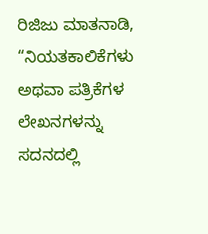ರಿಜಿಜು ಮಾತನಾಡಿ, “ನಿಯತಕಾಲಿಕೆಗಳು ಅಥವಾ ಪತ್ರಿಕೆಗಳ ಲೇಖನಗಳನ್ನು ಸದನದಲ್ಲಿ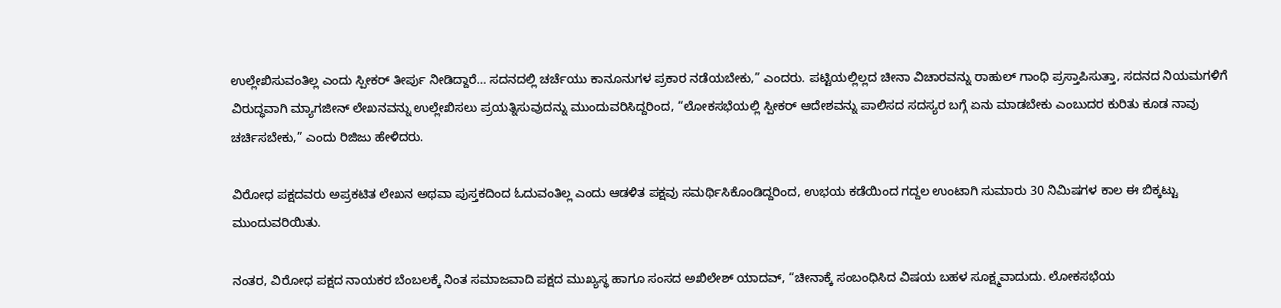ಉಲ್ಲೇಖಿಸುವಂತಿಲ್ಲ ಎಂದು ಸ್ಪೀಕರ್ ತೀರ್ಪು ನೀಡಿದ್ದಾರೆ… ಸದನದಲ್ಲಿ ಚರ್ಚೆಯು ಕಾನೂನುಗಳ ಪ್ರಕಾರ ನಡೆಯಬೇಕು,” ಎಂದರು. ಪಟ್ಟಿಯಲ್ಲಿಲ್ಲದ ಚೀನಾ ವಿಚಾರವನ್ನು ರಾಹುಲ್ ಗಾಂಧಿ ಪ್ರಸ್ತಾಪಿಸುತ್ತಾ, ಸದನದ ನಿಯಮಗಳಿಗೆ ವಿರುದ್ಧವಾಗಿ ಮ್ಯಾಗಜೀನ್ ಲೇಖನವನ್ನು ಉಲ್ಲೇಖಿಸಲು ಪ್ರಯತ್ನಿಸುವುದನ್ನು ಮುಂದುವರಿಸಿದ್ದರಿಂದ, “ಲೋಕಸಭೆಯಲ್ಲಿ ಸ್ಪೀಕರ್ ಆದೇಶವನ್ನು ಪಾಲಿಸದ ಸದಸ್ಯರ ಬಗ್ಗೆ ಏನು ಮಾಡಬೇಕು ಎಂಬುದರ ಕುರಿತು ಕೂಡ ನಾವು ಚರ್ಚಿಸಬೇಕು,” ಎಂದು ರಿಜಿಜು ಹೇಳಿದರು.

ವಿರೋಧ ಪಕ್ಷದವರು ಅಪ್ರಕಟಿತ ಲೇಖನ ಅಥವಾ ಪುಸ್ತಕದಿಂದ ಓದುವಂತಿಲ್ಲ ಎಂದು ಆಡಳಿತ ಪಕ್ಷವು ಸಮರ್ಥಿಸಿಕೊಂಡಿದ್ದರಿಂದ, ಉಭಯ ಕಡೆಯಿಂದ ಗದ್ದಲ ಉಂಟಾಗಿ ಸುಮಾರು 30 ನಿಮಿಷಗಳ ಕಾಲ ಈ ಬಿಕ್ಕಟ್ಟು ಮುಂದುವರಿಯಿತು.

ನಂತರ, ವಿರೋಧ ಪಕ್ಷದ ನಾಯಕರ ಬೆಂಬಲಕ್ಕೆ ನಿಂತ ಸಮಾಜವಾದಿ ಪಕ್ಷದ ಮುಖ್ಯಸ್ಥ ಹಾಗೂ ಸಂಸದ ಅಖಿಲೇಶ್ ಯಾದವ್, “ಚೀನಾಕ್ಕೆ ಸಂಬಂಧಿಸಿದ ವಿಷಯ ಬಹಳ ಸೂಕ್ಷ್ಮವಾದುದು. ಲೋಕಸಭೆಯ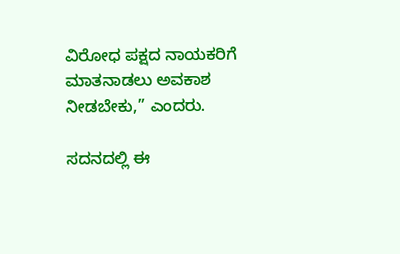ವಿರೋಧ ಪಕ್ಷದ ನಾಯಕರಿಗೆ ಮಾತನಾಡಲು ಅವಕಾಶ ನೀಡಬೇಕು,” ಎಂದರು.

ಸದನದಲ್ಲಿ ಈ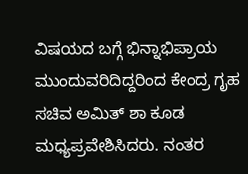ವಿಷಯದ ಬಗ್ಗೆ ಭಿನ್ನಾಭಿಪ್ರಾಯ ಮುಂದುವರಿದಿದ್ದರಿಂದ ಕೇಂದ್ರ ಗೃಹ ಸಚಿವ ಅಮಿತ್ ಶಾ ಕೂಡ ಮಧ್ಯಪ್ರವೇಶಿಸಿದರು. ನಂತರ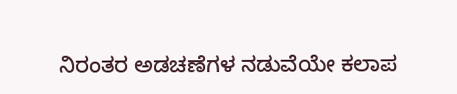ನಿರಂತರ ಅಡಚಣೆಗಳ ನಡುವೆಯೇ ಕಲಾಪ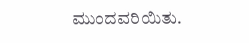ಮುಂದವರಿಯಿತು.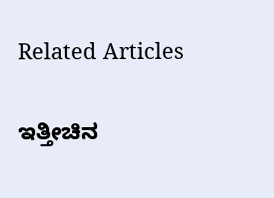Related Articles

ಇತ್ತೀಚಿನ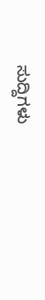ಸುದ್ದಿಗಳು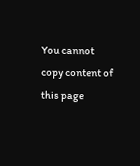You cannot copy content of this page